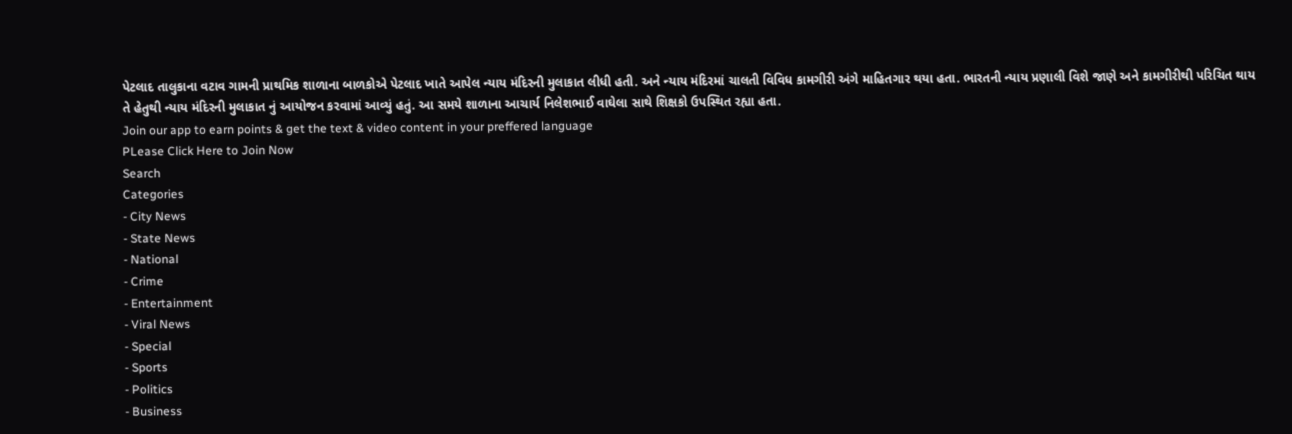પેટલાદ તાલુકાના વટાવ ગામની પ્રાથમિક શાળાના બાળકોએ પેટલાદ ખાતે આપેલ ન્યાય મંદિરની મુલાકાત લીધી હતી. અને ન્યાય મંદિરમાં ચાલતી વિવિધ કામગીરી અંગે માહિતગાર થયા હતા. ભારતની ન્યાય પ્રણાલી વિશે જાણે અને કામગીરીથી પરિચિત થાય તે હેતુથી ન્યાય મંદિરની મુલાકાત નું આયોજન કરવામાં આવ્યું હતું. આ સમયે શાળાના આચાર્ય નિલેશભાઈ વાઘેલા સાથે શિક્ષકો ઉપસ્થિત રહ્યા હતા.
Join our app to earn points & get the text & video content in your preffered language
PLease Click Here to Join Now
Search
Categories
- City News
- State News
- National
- Crime
- Entertainment
- Viral News
- Special
- Sports
- Politics
- Business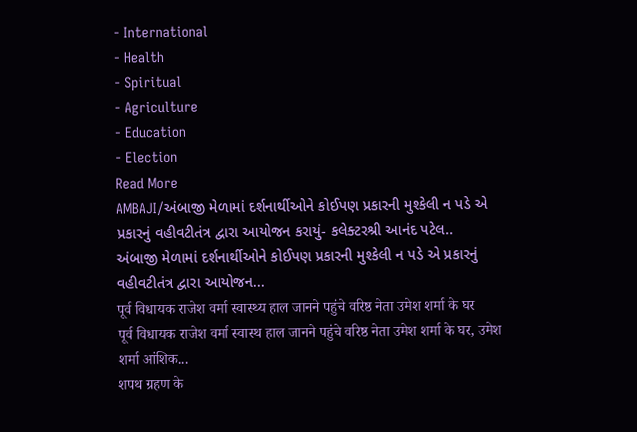- International
- Health
- Spiritual
- Agriculture
- Education
- Election
Read More
AMBAJI/અંબાજી મેળામાં દર્શનાર્થીઓને કોઈપણ પ્રકારની મુશ્કેલી ન પડે એ પ્રકારનું વહીવટીતંત્ર દ્વારા આયોજન કરાયું- કલેક્ટરશ્રી આનંદ પટેલ..
અંબાજી મેળામાં દર્શનાર્થીઓને કોઈપણ પ્રકારની મુશ્કેલી ન પડે એ પ્રકારનું વહીવટીતંત્ર દ્વારા આયોજન...
पूर्व विधायक राजेश वर्मा स्वास्थ्य हाल जानने पहुंचे वरिष्ठ नेता उमेश शर्मा के घर
पूर्व विधायक राजेश वर्मा स्वास्थ हाल जानने पहुंचे वरिष्ठ नेता उमेश शर्मा के घर, उमेश शर्मा आंशिक...
शपथ ग्रहण के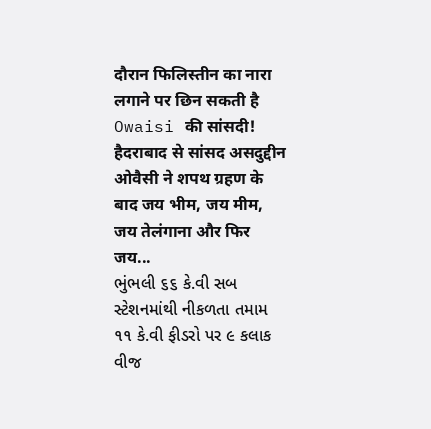दौरान फिलिस्तीन का नारा लगाने पर छिन सकती है Owaisi की सांसदी!
हैदराबाद से सांसद असदुद्दीन ओवैसी ने शपथ ग्रहण के बाद जय भीम, जय मीम, जय तेलंगाना और फिर जय...
ભુંભલી ૬૬ કે.વી સબ સ્ટેશનમાંથી નીકળતા તમામ ૧૧ કે.વી ફીડરો પર ૯ કલાક વીજ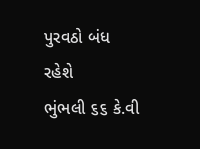પુરવઠો બંધ રહેશે
ભુંભલી ૬૬ કે.વી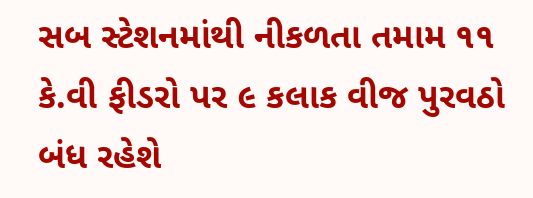સબ સ્ટેશનમાંથી નીકળતા તમામ ૧૧ કે.વી ફીડરો પર ૯ કલાક વીજ પુરવઠો બંધ રહેશે